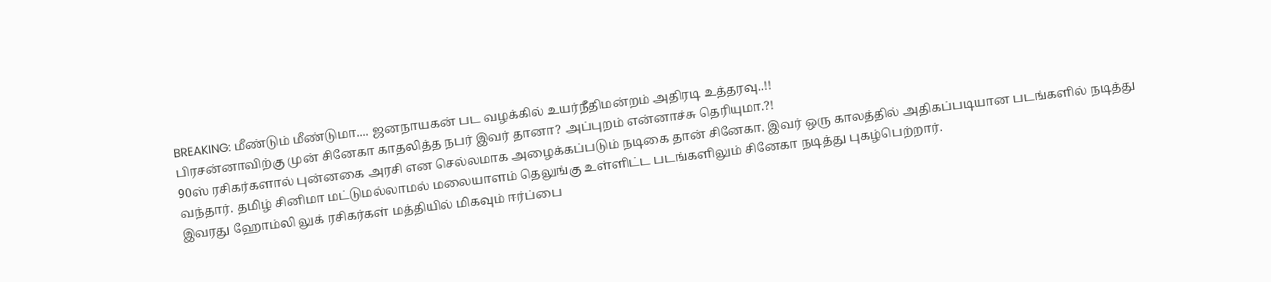BREAKING: மீண்டும் மீண்டுமா.... ஜனநாயகன் பட வழக்கில் உயர்நீதிமன்றம் அதிரடி உத்தரவு..!!
பிரசன்னாவிற்கு முன் சினேகா காதலித்த நபர் இவர் தானா? அப்புறம் என்னாச்சு தெரியுமா.?!
90ஸ் ரசிகர்களால் புன்னகை அரசி என செல்லமாக அழைக்கப்படும் நடிகை தான் சினேகா. இவர் ஒரு காலத்தில் அதிகப்படியான படங்களில் நடித்து வந்தார். தமிழ் சினிமா மட்டுமல்லாமல் மலையாளம் தெலுங்கு உள்ளிட்ட படங்களிலும் சினேகா நடித்து புகழ்பெற்றார்.
இவரது ஹோம்லி லுக் ரசிகர்கள் மத்தியில் மிகவும் ஈர்ப்பை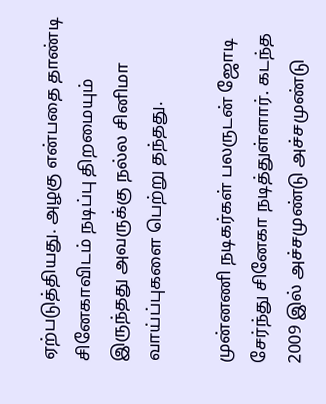ஏற்படுத்தியது. அழகு என்பதை தாண்டி சினேகாவிடம் நடிப்பு திறமையும் இருந்தது அவருக்கு நல்ல சினிமா வாய்ப்புகளை பெற்று தந்தது.

முன்னணி நடிகர்கள் பலருடன் ஜோடி சேர்ந்து சினேகா நடித்துள்ளார். கடந்த 2009 இல் அச்சமுண்டு அச்சமுண்டு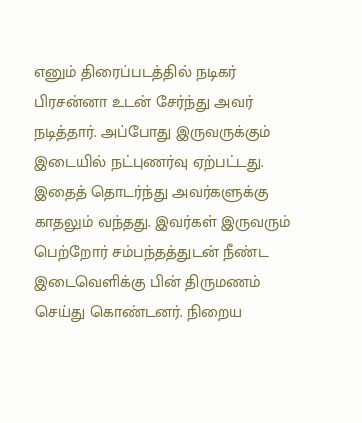எனும் திரைப்படத்தில் நடிகர் பிரசன்னா உடன் சேர்ந்து அவர் நடித்தார். அப்போது இருவருக்கும் இடையில் நட்புணர்வு ஏற்பட்டது. இதைத் தொடர்ந்து அவர்களுக்கு காதலும் வந்தது. இவர்கள் இருவரும் பெற்றோர் சம்பந்தத்துடன் நீண்ட இடைவெளிக்கு பின் திருமணம் செய்து கொண்டனர். நிறைய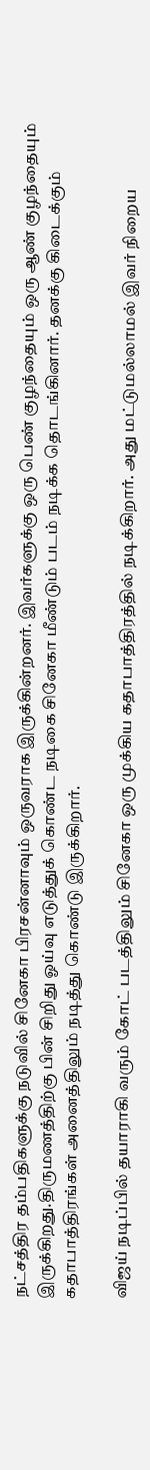நட்சத்திர தம்பதிகளுக்கு நடுவில் சினேகா பிரசன்னாவும் ஒருவராக இருக்கின்றனர். இவர்களுக்கு ஒரு பெண் குழந்தையும் ஒரு ஆண் குழந்தையும் இருக்கிறது.திருமணத்திற்கு பின் சிறிது ஓய்வு எடுத்துக் கொண்ட நடிகை சினேகா மீண்டும் படம் நடிக்க தொடங்கினார். தனக்கு கிடைக்கும் கதாபாத்திரங்கள் அனைத்திலும் நடித்து கொண்டு இருக்கிறார்.

விஜய் நடிப்பில் தயாராகி வரும் கோட் படத்திலும் சினேகா ஒரு முக்கிய கதாபாத்திரத்தில் நடிக்கிறார். அது மட்டுமல்லாமல் இவர் நிறைய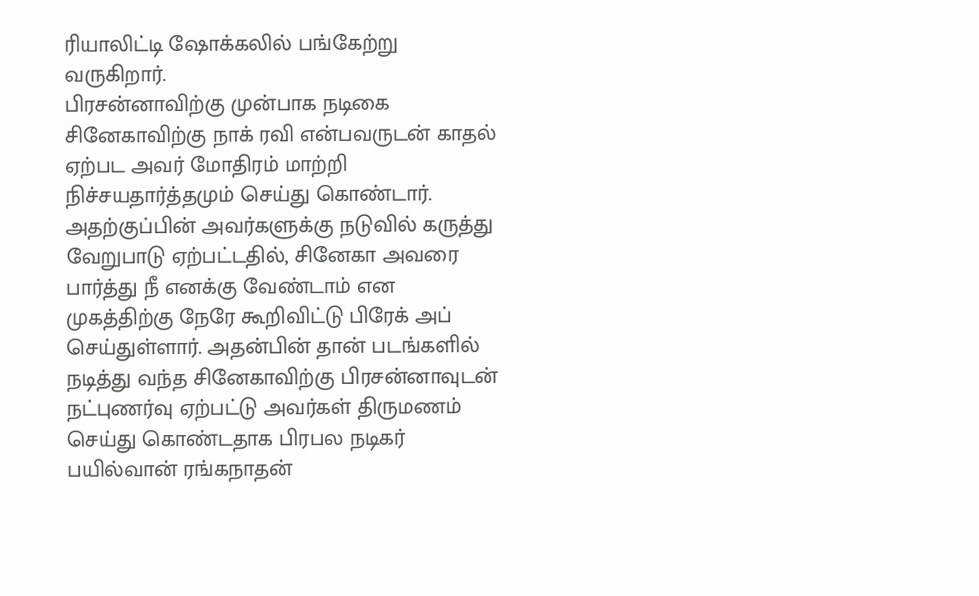ரியாலிட்டி ஷோக்கலில் பங்கேற்று வருகிறார்.
பிரசன்னாவிற்கு முன்பாக நடிகை சினேகாவிற்கு நாக் ரவி என்பவருடன் காதல் ஏற்பட அவர் மோதிரம் மாற்றி நிச்சயதார்த்தமும் செய்து கொண்டார். அதற்குப்பின் அவர்களுக்கு நடுவில் கருத்து வேறுபாடு ஏற்பட்டதில், சினேகா அவரை பார்த்து நீ எனக்கு வேண்டாம் என முகத்திற்கு நேரே கூறிவிட்டு பிரேக் அப் செய்துள்ளார். அதன்பின் தான் படங்களில் நடித்து வந்த சினேகாவிற்கு பிரசன்னாவுடன் நட்புணர்வு ஏற்பட்டு அவர்கள் திருமணம் செய்து கொண்டதாக பிரபல நடிகர் பயில்வான் ரங்கநாதன்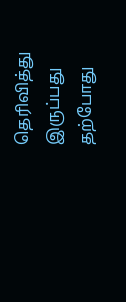தெரிவித்து இருப்பது தற்போது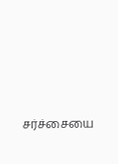சர்ச்சையை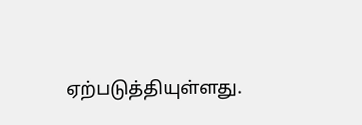ஏற்படுத்தியுள்ளது.